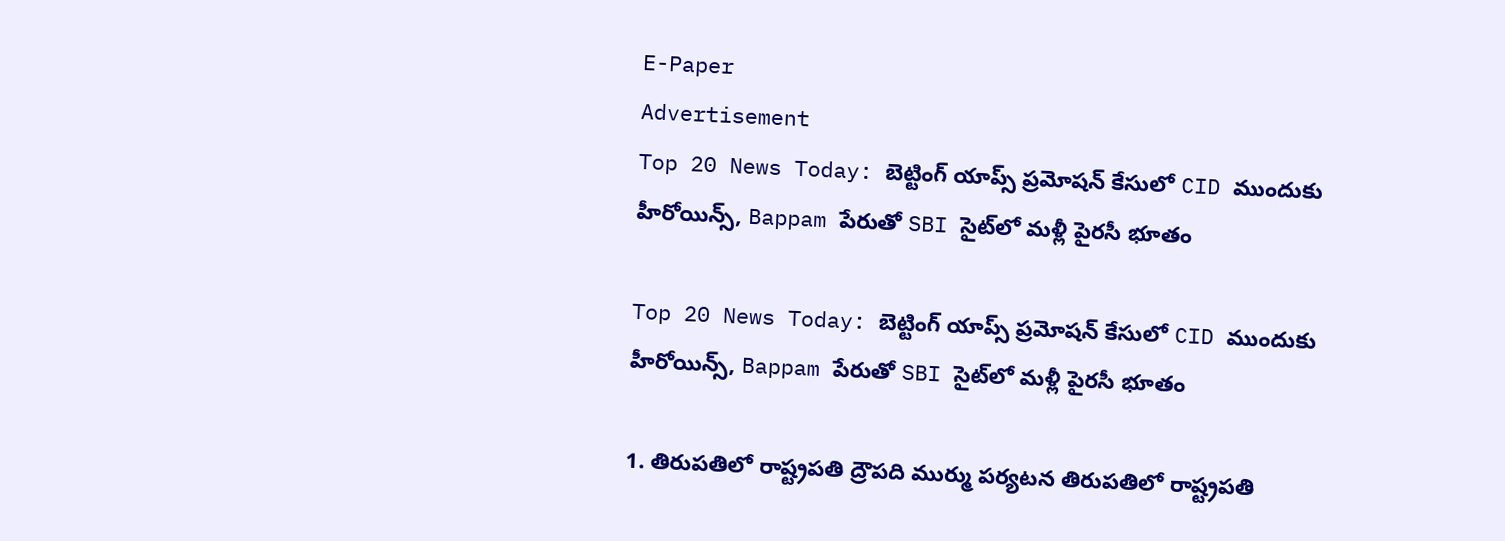E-Paper
Advertisement
Top 20 News Today: బెట్టింగ్ యాప్స్ ప్రమోషన్ కేసులో CID ముందుకు హీరోయిన్స్, Bappam పేరుతో SBI సైట్‌లో మళ్లీ పైరసీ భూతం

Top 20 News Today: బెట్టింగ్ యాప్స్ ప్రమోషన్ కేసులో CID ముందుకు హీరోయిన్స్, Bappam పేరుతో SBI సైట్‌లో మళ్లీ పైరసీ భూతం

1. తిరుపతిలో రాష్ట్రపతి ద్రౌపది ముర్ము పర్యటన తిరుపతిలో రాష్ట్రపతి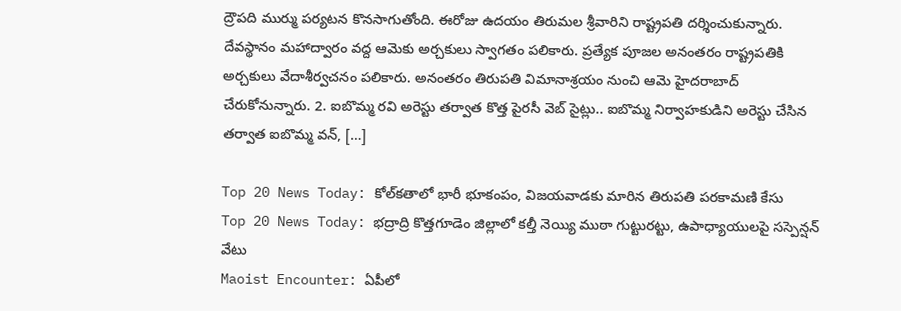ద్రౌపది ముర్ము పర్యటన కొనసాగుతోంది. ఈరోజు ఉదయం తిరుమల శ్రీవారిని రాష్ట్రపతి దర్శించుకున్నారు. దేవస్థానం మహాద్వారం వద్ద ఆమెకు అర్చకులు స్వాగతం పలికారు. ప్రత్యేక పూజల అనంతరం రాష్ట్రపతికి అర్చకులు వేదాశీర్వచనం పలికారు. అనంతరం తిరుపతి విమానాశ్రయం నుంచి ఆమె హైదరాబాద్ చేరుకోనున్నారు. 2. ఐబొమ్మ రవి అరెస్టు తర్వాత కొత్త పైరసీ వెబ్ సైట్లు.. ఐబొమ్మ నిర్వాహకుడిని అరెస్టు చేసిన తర్వాత ఐబొమ్మ వన్, […]

Top 20 News Today: కోల్‌కతాలో భారీ భూకంపం, విజయవాడకు మారిన తిరుపతి పరకామణి కేసు
Top 20 News Today: భద్రాద్రి కొత్తగూడెం జిల్లాలో కల్తీ నెయ్యి ముఠా గుట్టురట్టు, ఉపాధ్యాయులపై సస్పెన్షన్ వేటు
Maoist Encounter: ఏపీలో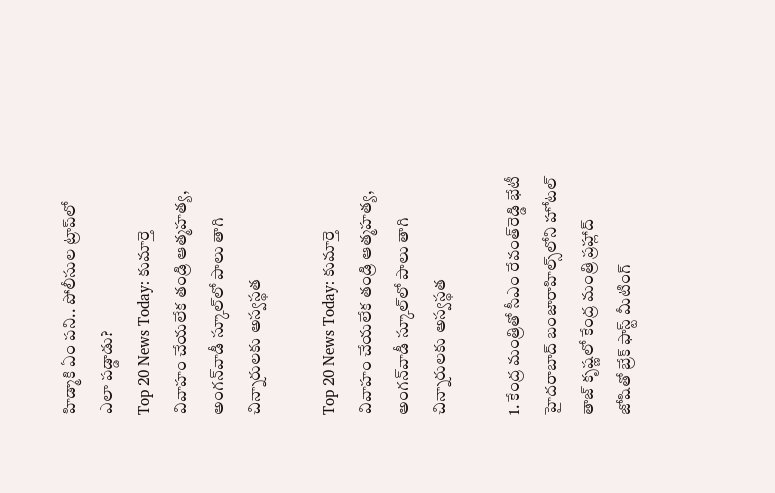హిడ్మాకి ఏం పని.. పోలీసుల ట్రాప్‌లో ఎలా పడ్డాడు?
Top 20 News Today: కుమార్తె వివాహం చేయలేక తండ్రి ఆత్మహత్య, అంగన్‌వాడీ స్కూల్‌లో పాలు తాగి చిన్నారులకు అస్వస్థత

Top 20 News Today: కుమార్తె వివాహం చేయలేక తండ్రి ఆత్మహత్య, అంగన్‌వాడీ స్కూల్‌లో పాలు తాగి చిన్నారులకు అస్వస్థత

1. కేంద్ర మంత్రితో సీఎం రేవంత్‌రెడ్డి భేటీ హైదరాబాద్‌ బంజారాహిల్స్‌లోని హోటల్‌ తాజ్‌ కృష్ణలో కేంద్ర మంత్రి ప్రహ్లాద్‌ జోషితో బ్రేక్‌ ఫాస్ట్‌ మీటింగ్‌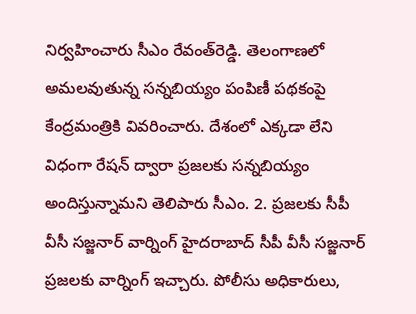నిర్వహించారు సీఎం రేవంత్‌రెడ్డి. తెలంగాణలో అమలవుతున్న సన్నబియ్యం పంపిణీ పథకంపై కేంద్రమంత్రికి వివరించారు. దేశంలో ఎక్కడా లేని విధంగా రేషన్‌ ద్వారా ప్రజలకు సన్నబియ్యం అందిస్తున్నామని తెలిపారు సీఎం. 2. ప్రజలకు సీపీ వీసీ సజ్జనార్ వార్నింగ్ హైదరాబాద్ సీపీ వీసీ సజ్జనార్ ప్రజలకు వార్నింగ్ ఇచ్చారు. పోలీసు అధికారులు,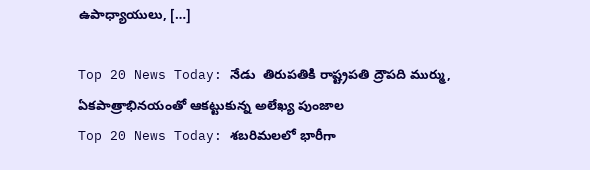ఉపాధ్యాయులు, […]

Top 20 News Today: నేడు  తిరుపతికి రాష్ట్రపతి ద్రౌపది ముర్ము, ఏకపాత్రాభినయంతో ఆకట్టుకున్న అలేఖ్య పుంజాల
Top 20 News Today: శబరిమలలో భారీగా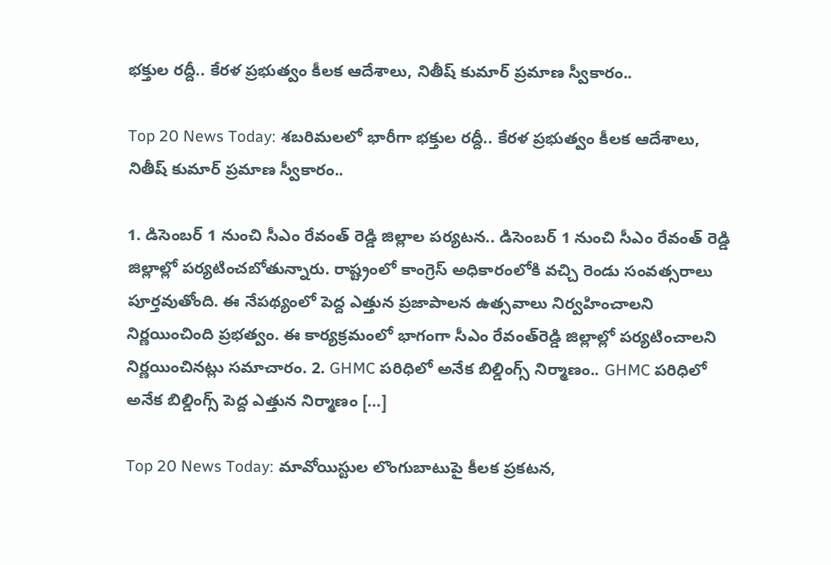భక్తుల రద్దీ.. కేరళ ప్రభుత్వం కీలక ఆదేశాలు, నితీష్ కుమార్ ప్రమాణ స్వీకారం..

Top 20 News Today: శబరిమలలో భారీగా భక్తుల రద్దీ.. కేరళ ప్రభుత్వం కీలక ఆదేశాలు, నితీష్ కుమార్ ప్రమాణ స్వీకారం..

1. డిసెంబర్ 1 నుంచి సీఎం రేవంత్ రెడ్డి జిల్లాల పర్యటన.. డిసెంబర్‌ 1 నుంచి సీఎం రేవంత్‌ రెడ్డి జిల్లాల్లో పర్యటించబోతున్నారు. రాష్ట్రంలో కాంగ్రెస్‌ అధికారంలోకి వచ్చి రెండు సంవత్సరాలు పూర్తవుతోంది. ఈ నేపథ్యంలో పెద్ద ఎత్తున ప్రజాపాలన ఉత్సవాలు నిర్వహించాలని నిర్ణయించింది ప్రభత్వం. ఈ కార్యక్రమంలో భాగంగా సీఎం రేవంత్‌రెడ్డి జిల్లాల్లో పర్యటించాలని నిర్ణయించినట్లు సమాచారం. 2. GHMC పరిధిలో అనేక బిల్డింగ్స్ నిర్మాణం.. GHMC పరిధిలో అనేక బిల్డింగ్స్ పెద్ద ఎత్తున నిర్మాణం […]

Top 20 News Today: మావోయిస్టుల లొంగుబాటుపై కీలక ప్రకటన,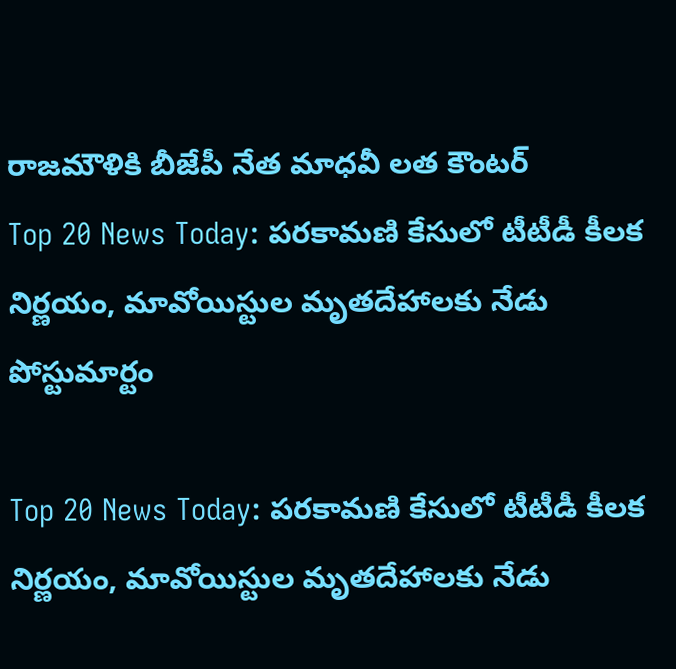రాజమౌళికి బీజేపీ నేత మాధవీ లత కౌంటర్
Top 20 News Today: పరకామణి కేసులో టీటీడీ కీలక నిర్ణయం, మావోయిస్టుల మృతదేహాలకు నేడు పోస్టుమార్టం

Top 20 News Today: పరకామణి కేసులో టీటీడీ కీలక నిర్ణయం, మావోయిస్టుల మృతదేహాలకు నేడు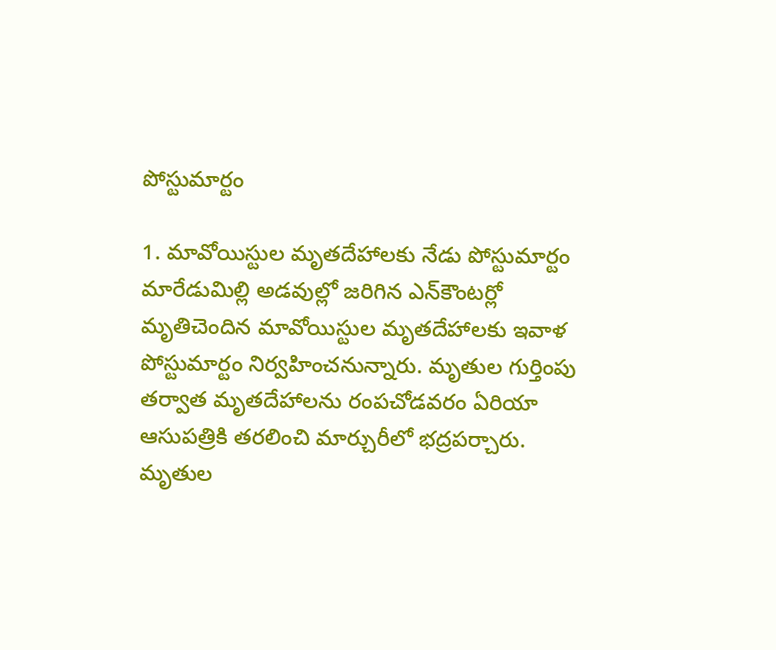పోస్టుమార్టం

1. మావోయిస్టుల మృతదేహాలకు నేడు పోస్టుమార్టం మారేడుమిల్లి అడవుల్లో జరిగిన ఎన్‌కౌంటర్లో మృతిచెందిన మావోయిస్టుల మృతదేహాలకు ఇవాళ పోస్టుమార్టం నిర్వహించనున్నారు. మృతుల గుర్తింపు తర్వాత మృతదేహాలను రంపచోడవరం ఏరియా ఆసుపత్రికి తరలించి మార్చురీలో భద్రపర్చారు. మృతుల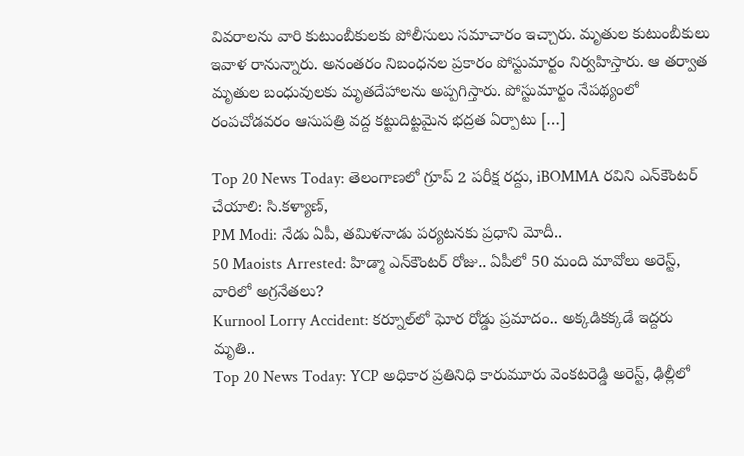వివరాలను వారి కుటుంబీకులకు పోలీసులు సమాచారం ఇచ్చారు. మృతుల కుటుంబీకులు ఇవాళ రానున్నారు. అనంతరం నిబంధనల ప్రకారం పోస్టుమార్టం నిర్వహిస్తారు. ఆ తర్వాత మృతుల బంధువులకు మృతదేహాలను అప్పగిస్తారు. పోస్టుమార్టం నేపథ్యంలో రంపచోడవరం ఆసుపత్రి వద్ద కట్టుదిట్టమైన భద్రత ఏర్పాటు […]

Top 20 News Today: తెలంగాణలో గ్రూప్ 2 పరీక్ష రద్దు, iBOMMA రవిని ఎన్‌కౌంటర్‌ చేయాలి: సి.కళ్యాణ్,
PM Modi: నేడు ఏపీ, తమిళనాడు పర్యటనకు ప్రధాని మోదీ..
50 Maoists Arrested: హిడ్మా ఎన్‌కౌంటర్‌ రోజు.. ఏపీలో 50 మంది మావోలు అరెస్ట్, వారిలో అగ్రనేతలు?
Kurnool Lorry Accident: కర్నూల్‌లో ఘోర రోడ్డు ప్రమాదం.. అక్కడికక్కడే ఇద్దరు మృతి..
Top 20 News Today: YCP అధికార ప్రతినిధి కారుమూరు వెంకటరెడ్డి అరెస్ట్, ఢిల్లీలో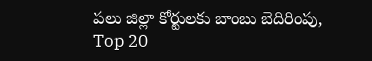పలు జిల్లా కోర్టులకు బాంబు బెదిరింపు,
Top 20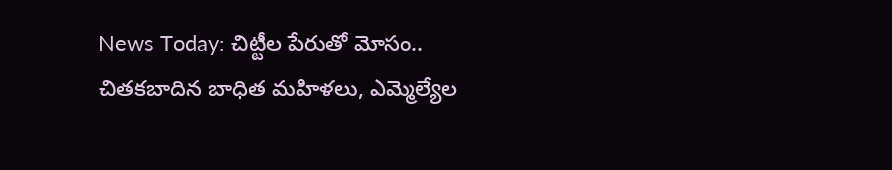News Today: చిట్టీల పేరుతో మోసం.. చితకబాదిన బాధిత మహిళలు, ఎమ్మెల్యేల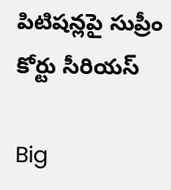పిటిషన్లపై సుప్రీం కోర్టు సీరియస్

Big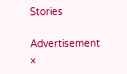Stories

Advertisement
×